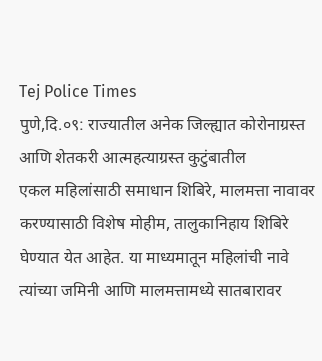Tej Police Times
पुणे,दि.०९: राज्यातील अनेक जिल्ह्यात कोरोनाग्रस्त आणि शेतकरी आत्महत्याग्रस्त कुटुंबातील
एकल महिलांसाठी समाधान शिबिरे, मालमत्ता नावावर करण्यासाठी विशेष मोहीम, तालुकानिहाय शिबिरे घेण्यात येत आहेत. या माध्यमातून महिलांची नावे त्यांच्या जमिनी आणि मालमत्तामध्ये सातबारावर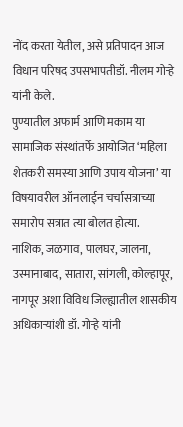नोंद करता येतील, असे प्रतिपादन आज विधान परिषद उपसभापतीडॉ. नीलम गोऱ्हे यांनी केले.
पुण्यातील अफार्म आणि मकाम या सामाजिक संस्थांतर्फे आयोजित ‘महिला शेतकरी समस्या आणि उपाय योजना’ या विषयावरील ऑनलाईन चर्चासत्राच्या समारोप सत्रात त्या बोलत होत्या.
नाशिक, जळगाव, पालघर, जालना, उस्मानाबाद, सातारा, सांगली, कोल्हापूर, नागपूर अशा विविध जिल्ह्यातील शासकीय अधिकाऱ्यांशी डॉ. गोऱ्हे यांनी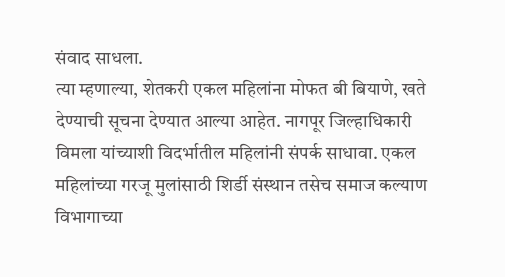संवाद साधला.
त्या म्हणाल्या, शेतकरी एकल महिलांना मोफत बी बियाणे, खते देण्याची सूचना देण्यात आल्या आहेत. नागपूर जिल्हाधिकारी विमला यांच्याशी विदर्भातील महिलांनी संपर्क साधावा. एकल महिलांच्या गरजू मुलांसाठी शिर्डी संस्थान तसेच समाज कल्याण विभागाच्या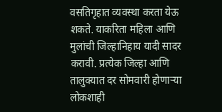वसतिगृहात व्यवस्था करता येऊ शकते. याकरिता महिला आणि मुलांची जिल्हानिहाय यादी सादर करावी. प्रत्येक जिल्हा आणि तालुक्यात दर सोमवारी होणाऱ्या लोकशाही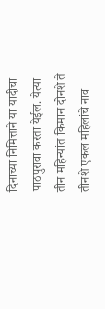दिनाच्या निमित्ताने या यादीचा पाठपुरावा करता येईल. येत्या तीन महिन्यांत किमान दोनशे ते तीनशे एकल महिलांचे नाव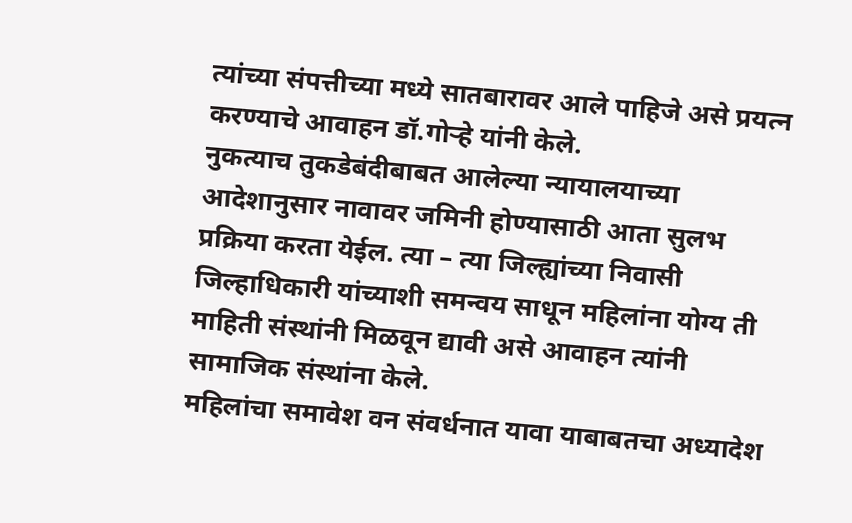त्यांच्या संपत्तीच्या मध्ये सातबारावर आले पाहिजे असे प्रयत्न करण्याचे आवाहन डॉ.गोऱ्हे यांनी केले.
नुकत्याच तुकडेबंदीबाबत आलेल्या न्यायालयाच्या आदेशानुसार नावावर जमिनी होण्यासाठी आता सुलभ प्रक्रिया करता येईल. त्या – त्या जिल्ह्यांच्या निवासी जिल्हाधिकारी यांच्याशी समन्वय साधून महिलांना योग्य ती माहिती संस्थांनी मिळवून द्यावी असे आवाहन त्यांनी सामाजिक संस्थांना केले.
महिलांचा समावेश वन संवर्धनात यावा याबाबतचा अध्यादेश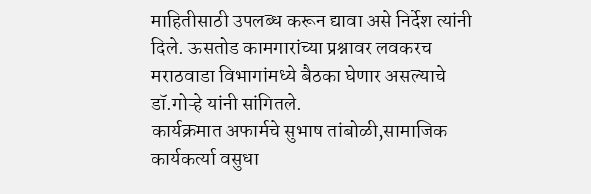माहितीसाठी उपलब्ध करून द्यावा असे निर्देश त्यांनी दिले. ऊसतोड कामगारांच्या प्रश्नावर लवकरच मराठवाडा विभागांमध्ये बैठका घेणार असल्याचे डॉ.गोऱ्हे यांनी सांगितले.
कार्यक्रमात अफार्मचे सुभाष तांबोळी,सामाजिक कार्यकर्त्या वसुधा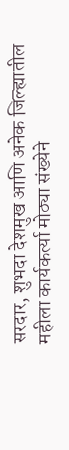सरदार, शुभदा देशमुख आणि अनेक जिल्ह्यातील महीला कार्यकर्त्या मोठ्या संख्येने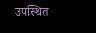उपस्थित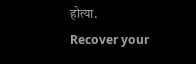होत्या.
Recover your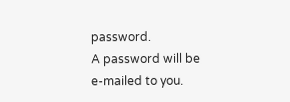password.
A password will be e-mailed to you.